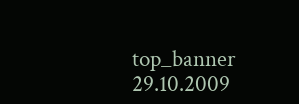top_banner
29.10.2009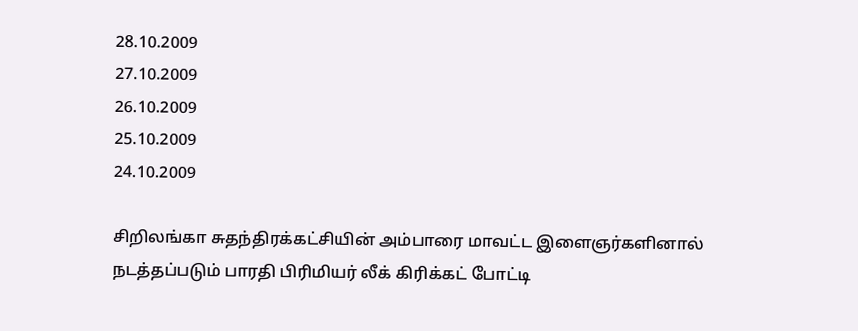28.10.2009
27.10.2009
26.10.2009
25.10.2009
24.10.2009

சிறிலங்கா சுதந்திரக்கட்சியின் அம்பாரை மாவட்ட இளைஞர்களினால் நடத்தப்படும் பாரதி பிரிமியர் லீக் கிரிக்கட் போட்டி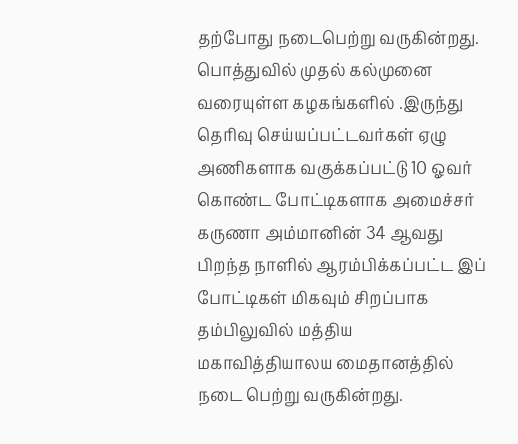தற்போது நடைபெற்று வருகின்றது.
பொத்துவில் முதல் கல்முனை வரையுள்ள கழகங்களில் .இருந்து தெரிவு செய்யப்பட்டவர்கள் ஏழு அணிகளாக வகுக்கப்பட்டு 10 ஓவர் கொண்ட போட்டிகளாக அமைச்சர் கருணா அம்மானின் 34 ஆவது பிறந்த நாளில் ஆரம்பிக்கப்பட்ட இப் போட்டிகள் மிகவும் சிறப்பாக தம்பிலுவில் மத்திய மகாவித்தியாலய மைதானத்தில் நடை பெற்று வருகின்றது.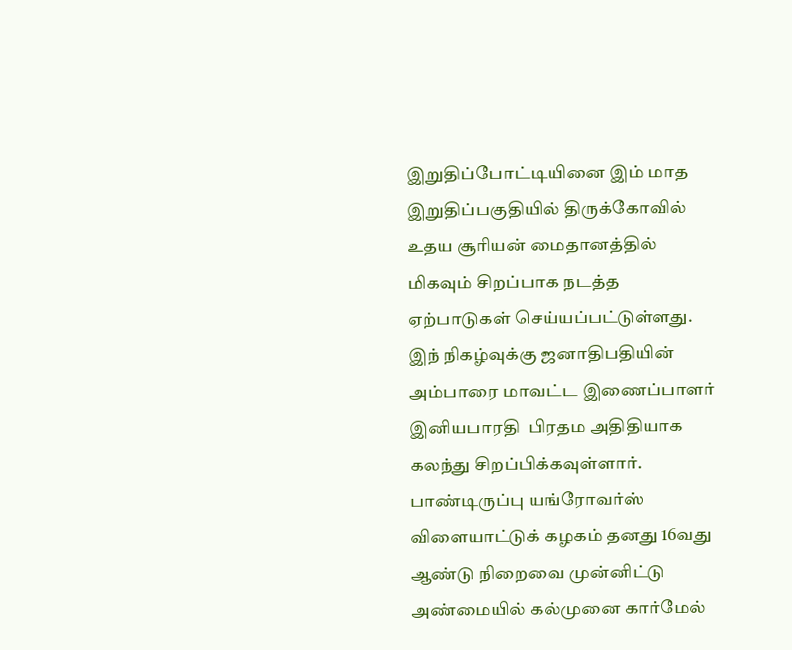இறுதிப்போட்டியினை இம் மாத இறுதிப்பகுதியில் திருக்கோவில் உதய சூரியன் மைதானத்தில் மிகவும் சிறப்பாக நடத்த ஏற்பாடுகள் செய்யப்பட்டுள்ளது. இந் நிகழ்வுக்கு ஜனாதிபதியின் அம்பாரை மாவட்ட இணைப்பாளர் இனியபாரதி  பிரதம அதிதியாக கலந்து சிறப்பிக்கவுள்ளார்.
பாண்டிருப்பு யங்ரோவர்ஸ் விளையாட்டுக் கழகம் தனது 16வது ஆண்டு நிறைவை முன்னிட்டு அண்மையில் கல்முனை கார்மேல்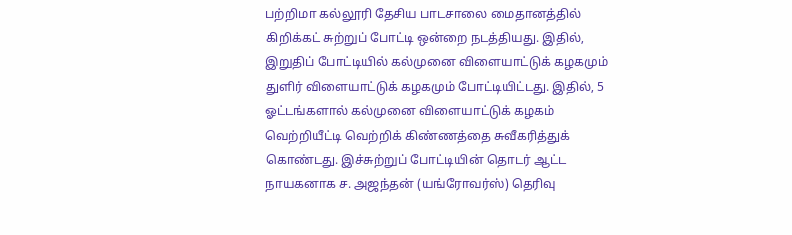பற்றிமா கல்லூரி தேசிய பாடசாலை மைதானத்தில் கிறிக்கட் சுற்றுப் போட்டி ஒன்றை நடத்தியது. இதில், இறுதிப் போட்டியில் கல்முனை விளையாட்டுக் கழகமும் துளிர் விளையாட்டுக் கழகமும் போட்டியிட்டது. இதில், 5 ஓட்டங்களால் கல்முனை விளையாட்டுக் கழகம் வெற்றியீட்டி வெற்றிக் கிண்ணத்தை சுவீகரித்துக் கொண்டது. இச்சுற்றுப் போட்டியின் தொடர் ஆட்ட நாயகனாக ச. அஜந்தன் (யங்ரோவர்ஸ்) தெரிவு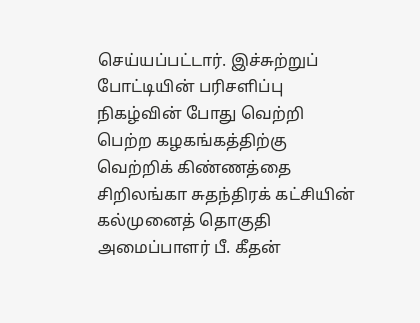செய்யப்பட்டார். இச்சுற்றுப் போட்டியின் பரிசளிப்பு நிகழ்வின் போது வெற்றி பெற்ற கழகங்கத்திற்கு வெற்றிக் கிண்ணத்தை சிறிலங்கா சுதந்திரக் கட்சியின் கல்முனைத் தொகுதி அமைப்பாளர் பீ. கீதன்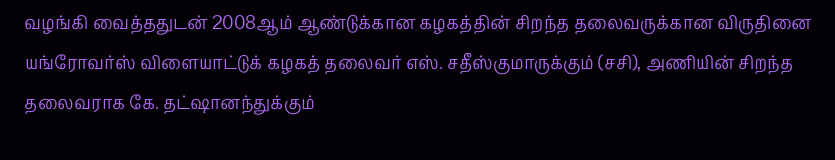வழங்கி வைத்ததுடன் 2008ஆம் ஆண்டுக்கான கழகத்தின் சிறந்த தலைவருக்கான விருதினை யங்ரோவர்ஸ் விளையாட்டுக் கழகத் தலைவர் எஸ். சதீஸ்குமாருக்கும் (சசி), அணியின் சிறந்த தலைவராக கே. தட்ஷானந்துக்கும்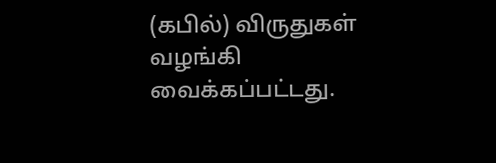(கபில்) விருதுகள் வழங்கி வைக்கப்பட்டது.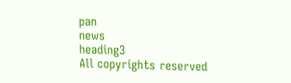pan
news
heading3
All copyrights reserved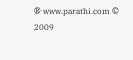® www.parathi.com © 2009